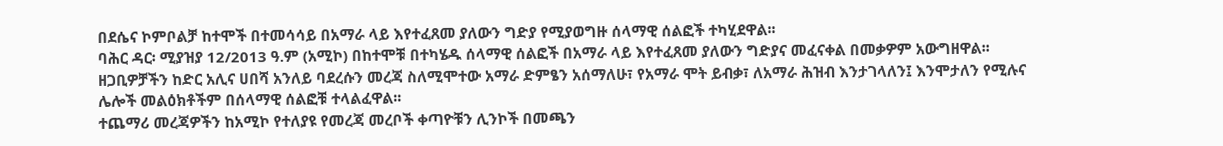በደሴና ኮምቦልቻ ከተሞች በተመሳሳይ በአማራ ላይ እየተፈጸመ ያለውን ግድያ የሚያወግዙ ሰላማዊ ሰልፎች ተካሂደዋል፡፡
ባሕር ዳር፡ ሚያዝያ 12/2013 ዓ.ም (አሚኮ) በከተሞቹ በተካሄዱ ሰላማዊ ሰልፎች በአማራ ላይ እየተፈጸመ ያለውን ግድያና መፈናቀል በመቃዎም አውግዘዋል፡፡
ዘጋቢዎቻችን ከድር አሊና ሀበሻ አንለይ ባደረሱን መረጃ ስለሚሞተው አማራ ድምፄን አሰማለሁ፣ የአማራ ሞት ይብቃ፣ ለአማራ ሕዝብ እንታገላለን፤ እንሞታለን የሚሉና ሌሎች መልዕክቶችም በሰላማዊ ሰልፎቹ ተላልፈዋል፡፡
ተጨማሪ መረጃዎችን ከአሚኮ የተለያዩ የመረጃ መረቦች ቀጣዮቹን ሊንኮች በመጫን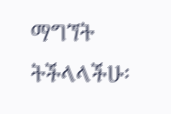ማግኘት ትችላላችሁ፡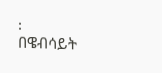፡
በዌብሳይት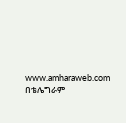www.amharaweb.com
በቴሌግራም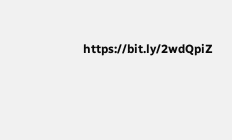https://bit.ly/2wdQpiZ